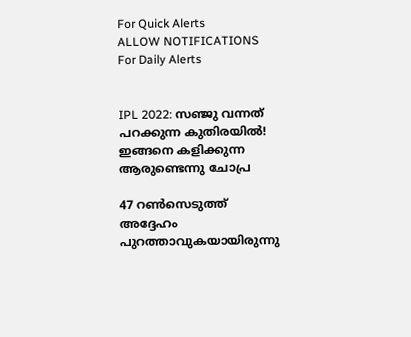For Quick Alerts
ALLOW NOTIFICATIONS
For Daily Alerts


IPL 2022: സഞ്ജു വന്നത് പറക്കുന്ന കുതിരയില്‍! ഇങ്ങനെ കളിക്കുന്ന ആരുണ്ടെന്നു ചോപ്ര

47 റണ്‍സെടുത്ത് അദ്ദേഹം പുറത്താവുകയായിരുന്നു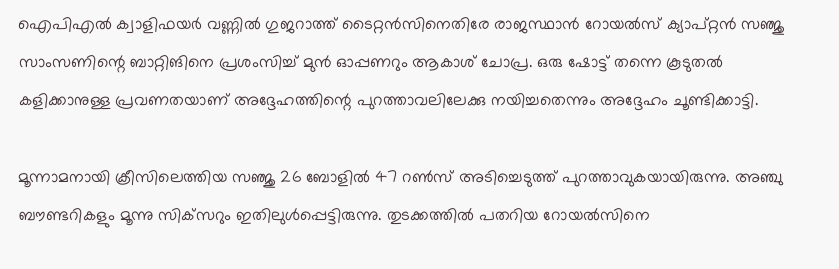ഐപിഎല്‍ ക്വാളിഫയര്‍ വണ്ണില്‍ ഗുജറാത്ത് ടൈറ്റന്‍സിനെതിരേ രാജസ്ഥാന്‍ റോയല്‍സ് ക്യാപ്റ്റന്‍ സഞ്ജു സാംസണിന്റെ ബാറ്റിങിനെ പ്രശംസിച്ച് മുന്‍ ഓപ്പണറും ആകാശ് ചോപ്ര. ഒരു ഷോട്ട് തന്നെ കൂടുതല്‍ കളിക്കാനുള്ള പ്രവണതയാണ് അദ്ദേഹത്തിന്റെ പുറത്താവലിലേക്കു നയിച്ചതെന്നും അദ്ദേഹം ചൂണ്ടിക്കാട്ടി.

മൂന്നാമനായി ക്രീസിലെത്തിയ സഞ്ജു 26 ബോളില്‍ 47 റണ്‍സ് അടിച്ചെടുത്ത് പുറത്താവുകയായിരുന്നു. അഞ്ചു ബൗണ്ടറികളും മൂന്നു സിക്‌സറും ഇതിലുള്‍പ്പെട്ടിരുന്നു. തുടക്കത്തില്‍ പതറിയ റോയല്‍സിനെ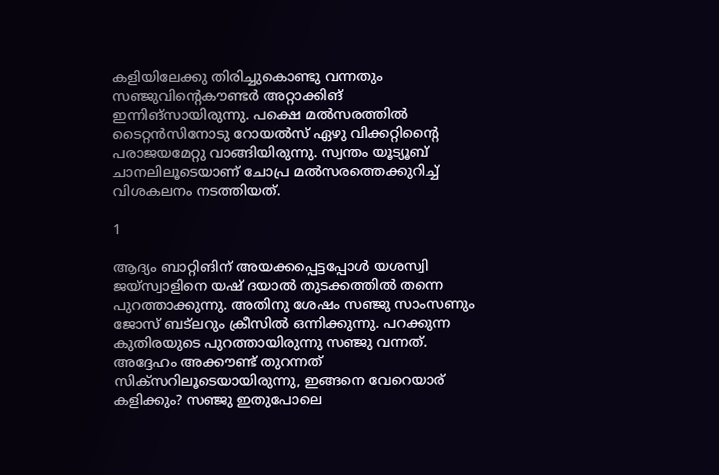കളിയിലേക്കു തിരിച്ചുകൊണ്ടു വന്നതും സഞ്ജുവിന്റെകൗണ്ടര്‍ അറ്റാക്കിങ് ഇന്നിങ്‌സായിരുന്നു. പക്ഷെ മല്‍സരത്തില്‍ ടൈറ്റന്‍സിനോടു റോയല്‍സ് ഏഴു വിക്കറ്റിന്റൈ പരാജയമേറ്റു വാങ്ങിയിരുന്നു. സ്വന്തം യൂട്യൂബ് ചാനലിലൂടെയാണ് ചോപ്ര മല്‍സരത്തെക്കുറിച്ച് വിശകലനം നടത്തിയത്.

1

ആദ്യം ബാറ്റിങിന് അയക്കപ്പെട്ടപ്പോള്‍ യശസ്വി ജയ്‌സ്വാളിനെ യഷ് ദയാല്‍ തുടക്കത്തില്‍ തന്നെ പുറത്താക്കുന്നു. അതിനു ശേഷം സഞ്ജു സാംസണും ജോസ് ബട്‌ലറും ക്രീസില്‍ ഒന്നിക്കുന്നു. പറക്കുന്ന കുതിരയുടെ പുറത്തായിരുന്നു സഞ്ജു വന്നത്. അദ്ദേഹം അക്കൗണ്ട് തുറന്നത് സിക്‌സറിലൂടെയായിരുന്നു, ഇങ്ങനെ വേറെയാര് കളിക്കും? സഞ്ജു ഇതുപോലെ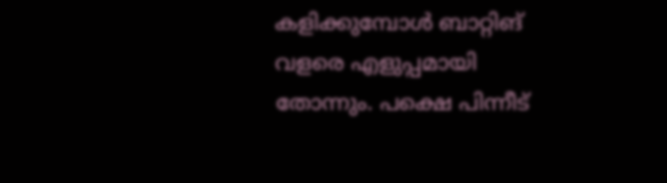കളിക്കുമ്പോള്‍ ബാറ്റിങ് വളരെ എളുപ്പമായി തോന്നും. പക്ഷെ പിന്നീട്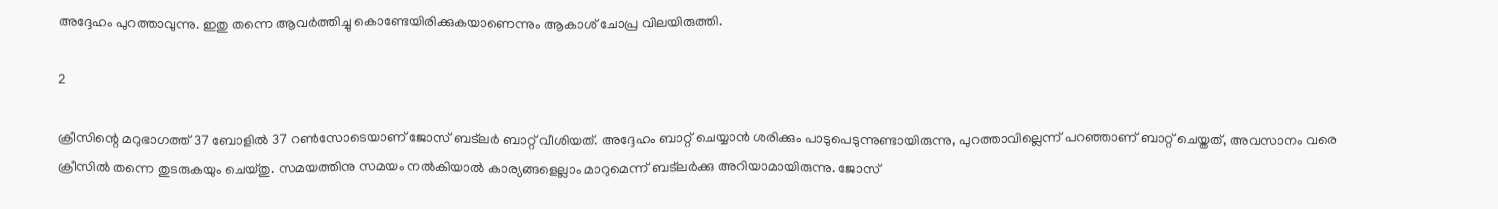അദ്ദേഹം പുറത്താവുന്നു. ഇതു തന്നെ ആവര്‍ത്തിച്ചു കൊണ്ടേയിരിക്കുകയാണെന്നും ആകാശ് ചോപ്ര വിലയിരുത്തി.

2

ക്രീസിന്റെ മറുഭാഗത്ത് 37 ബോളില്‍ 37 റണ്‍സോടെയാണ് ജോസ് ബട്‌ലര്‍ ബാറ്റ് വീശിയത്. അദ്ദേഹം ബാറ്റ് ചെയ്യാന്‍ ശരിക്കും പാടുപെടുന്നുണ്ടായിരുന്നു, പുറത്താവില്ലെന്ന് പറഞ്ഞാണ് ബാറ്റ് ചെയ്തത്, അവസാനം വരെ ക്രീസില്‍ തന്നെ തുടരുകയും ചെയ്തു. സമയത്തിനു സമയം നല്‍കിയാല്‍ കാര്യങ്ങളെല്ലാം മാറുമെന്ന് ബട്‌ലര്‍ക്കു അറിയാമായിരുന്നു. ജോസ്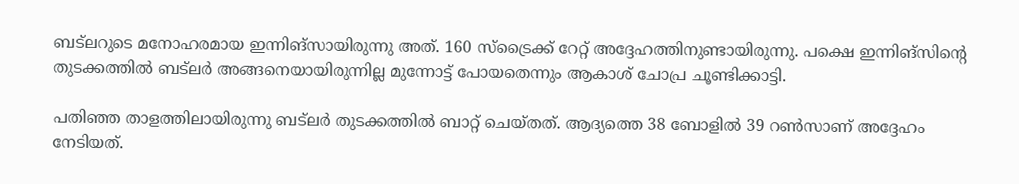ബട്‌ലറുടെ മനോഹരമായ ഇന്നിങ്‌സായിരുന്നു അത്. 160 സ്‌ട്രൈക്ക് റേറ്റ് അദ്ദേഹത്തിനുണ്ടായിരുന്നു. പക്ഷെ ഇന്നിങ്‌സിന്റെ തുടക്കത്തില്‍ ബട്‌ലര്‍ അങ്ങനെയായിരുന്നില്ല മുന്നോട്ട് പോയതെന്നും ആകാശ് ചോപ്ര ചൂണ്ടിക്കാട്ടി.

പതിഞ്ഞ താളത്തിലായിരുന്നു ബട്‌ലര്‍ തുടക്കത്തില്‍ ബാറ്റ് ചെയ്തത്. ആദ്യത്തെ 38 ബോളില്‍ 39 റണ്‍സാണ് അദ്ദേഹം നേടിയത്.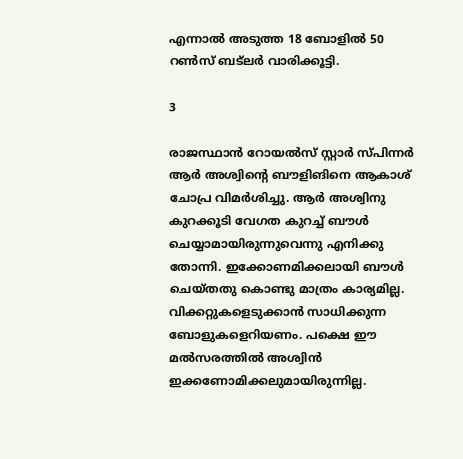എന്നാല്‍ അടുത്ത 18 ബോളില്‍ 50 റണ്‍സ് ബട്‌ലര്‍ വാരിക്കൂട്ടി.

3

രാജസ്ഥാന്‍ റോയല്‍സ് സ്റ്റാര്‍ സ്പിന്നര്‍ ആര്‍ അശ്വിന്റെ ബൗളിങിനെ ആകാശ് ചോപ്ര വിമര്‍ശിച്ചു. ആര്‍ അശ്വിനു കുറക്കൂടി വേഗത കുറച്ച് ബൗള്‍ ചെയ്യാമായിരുന്നുവെന്നു എനിക്കു തോന്നി. ഇക്കോണമിക്കലായി ബൗള്‍ ചെയ്തതു കൊണ്ടു മാത്രം കാര്യമില്ല. വിക്കറ്റുകളെടുക്കാന്‍ സാധിക്കുന്ന ബോളുകളെറിയണം. പക്ഷെ ഈ മല്‍സരത്തില്‍ അശ്വിന്‍ ഇക്കണോമിക്കലുമായിരുന്നില്ല.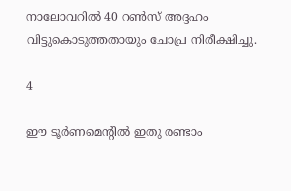നാലോവറില്‍ 40 റണ്‍സ് അദ്ദഹം വിട്ടുകൊടുത്തതായും ചോപ്ര നിരീക്ഷിച്ചു.

4

ഈ ടൂര്‍ണമെന്റില്‍ ഇതു രണ്ടാം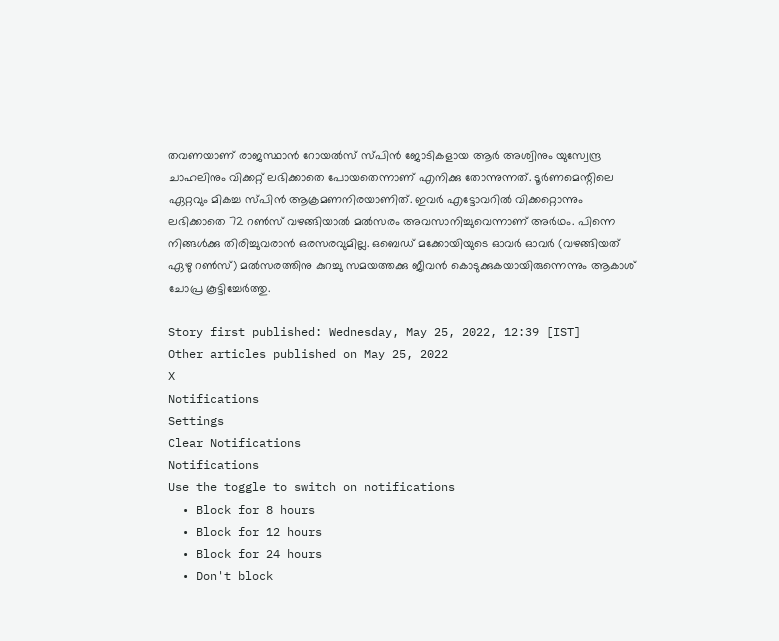തവണയാണ് രാജസ്ഥാന്‍ റോയല്‍സ് സ്പിന്‍ ജോടികളായ ആര്‍ അശ്വിനും യുസ്വേന്ദ്ര ചാഹലിനും വിക്കറ്റ് ലഭിക്കാതെ പോയതെന്നാണ് എനിക്കു തോന്നുന്നത്. ടൂര്‍ണമെന്റിലെ ഏറ്റവും മികച്ച സ്പിന്‍ ആക്രമണനിരയാണിത്. ഇവര്‍ എട്ടോവറില്‍ വിക്കറ്റൊന്നും ലഭിക്കാതെ 72 റണ്‍സ് വഴങ്ങിയാല്‍ മല്‍സരം അവസാനിച്ചുവെന്നാണ് അര്‍ഥം. പിന്നെ നിങ്ങള്‍ക്കു തിരിച്ചുവരാന്‍ ഒരസരവുമില്ല. ഒബെഡ് മക്കോയിയുടെ ഓവര്‍ ഓവര്‍ (വഴങ്ങിയത് ഏഴു റണ്‍സ്) മല്‍സരത്തിനു കുറച്ചു സമയത്തക്കു ജീവന്‍ കൊടുക്കുകയായിരുന്നെന്നും ആകാശ് ചോപ്ര കൂട്ടിച്ചേര്‍ത്തു.

Story first published: Wednesday, May 25, 2022, 12:39 [IST]
Other articles published on May 25, 2022
X
Notifications
Settings
Clear Notifications
Notifications
Use the toggle to switch on notifications
  • Block for 8 hours
  • Block for 12 hours
  • Block for 24 hours
  • Don't block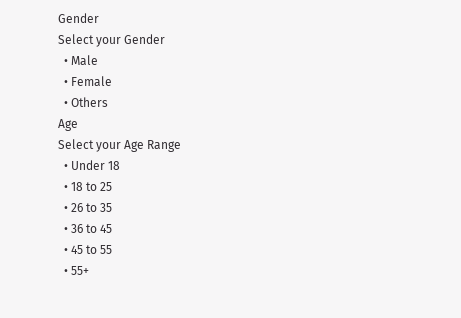Gender
Select your Gender
  • Male
  • Female
  • Others
Age
Select your Age Range
  • Under 18
  • 18 to 25
  • 26 to 35
  • 36 to 45
  • 45 to 55
  • 55+